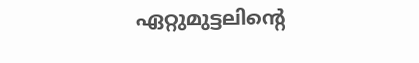ഏറ്റുമുട്ടലിന്റെ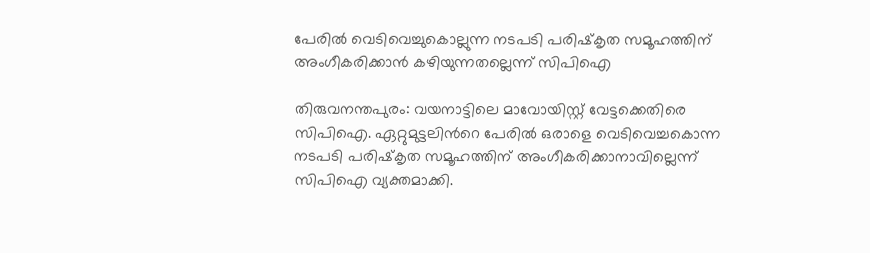പേരില്‍ വെടിവെച്ചുകൊല്ലുന്ന നടപടി പരിഷ്‌കൃത സമൂഹത്തിന് അംഗീകരിക്കാന്‍ കഴിയുന്നതല്ലെന്ന് സിപിഐ

തിരുവനന്തപുരം: വയനാട്ടിലെ മാവോയിസ്റ്റ് വേട്ടക്കെതിരെ സിപിഐ. ഏറ്റുമുട്ടലിന്‍റെ പേരില്‍ ഒരാളെ വെടിവെച്ചകൊന്ന നടപടി പരിഷ്‌കൃത സമൂഹത്തിന് അംഗീകരിക്കാനാവില്ലെന്ന് സിപിഐ വ്യക്തമാക്കി.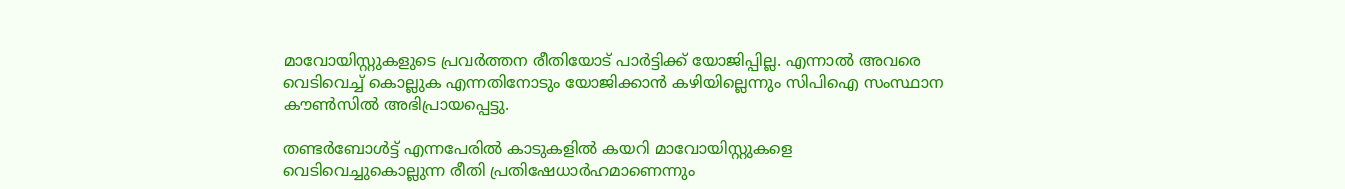മാവോയിസ്റ്റുകളുടെ പ്രവര്‍ത്തന രീതിയോട് പാര്‍ട്ടിക്ക് യോജിപ്പില്ല. എന്നാല്‍ അവരെ വെടിവെച്ച് കൊല്ലുക എന്നതിനോടും യോജിക്കാന്‍ കഴിയില്ലെന്നും സിപിഐ സംസ്ഥാന കൗണ്‍സില്‍ അഭിപ്രായപ്പെട്ടു.

തണ്ടര്‍ബോള്‍ട്ട് എന്നപേരില്‍ കാടുകളില്‍ കയറി മാവോയിസ്റ്റുകളെ വെടിവെച്ചുകൊല്ലുന്ന രീതി പ്രതിഷേധാര്‍ഹമാണെന്നും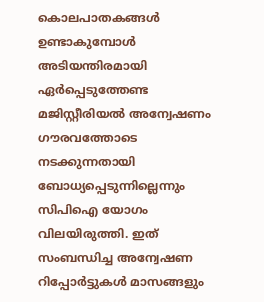കൊലപാതകങ്ങള്‍ ഉണ്ടാകുമ്പോള്‍ അടിയന്തിരമായി ഏര്‍പ്പെടുത്തേണ്ട മജിസ്റ്റീരിയല്‍ അന്വേഷണം ഗൗരവത്തോടെ നടക്കുന്നതായി ബോധ്യപ്പെടുന്നില്ലെന്നും സിപിഐ യോഗം വിലയിരുത്തി. ഇത് സംബന്ധിച്ച അന്വേഷണ റിപ്പോര്‍ട്ടുകള്‍ മാസങ്ങളും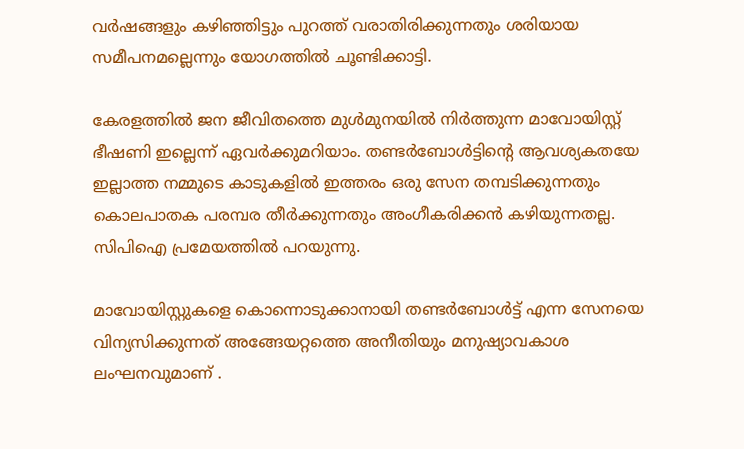വര്‍ഷങ്ങളും കഴിഞ്ഞിട്ടും പുറത്ത് വരാതിരിക്കുന്നതും ശരിയായ സമീപനമല്ലെന്നും യോഗത്തില്‍ ചൂണ്ടിക്കാട്ടി.

കേരളത്തില്‍ ജന ജീവിതത്തെ മുള്‍മുനയില്‍ നിര്‍ത്തുന്ന മാവോയിസ്റ്റ് ഭീഷണി ഇല്ലെന്ന് ഏവര്‍ക്കുമറിയാം. തണ്ടര്‍ബോള്‍ട്ടിന്‍റെ ആവശ്യകതയേ ഇല്ലാത്ത നമ്മുടെ കാടുകളില്‍ ഇത്തരം ഒരു സേന തമ്പടിക്കുന്നതും കൊലപാതക പരമ്പര തീര്‍ക്കുന്നതും അംഗീകരിക്കന്‍ കഴിയുന്നതല്ല. സിപിഐ പ്രമേയത്തില്‍ പറയുന്നു.

മാവോയിസ്റ്റുകളെ കൊന്നൊടുക്കാനായി തണ്ടര്‍ബോള്‍ട്ട് എന്ന സേനയെ വിന്യസിക്കുന്നത് അങ്ങേയറ്റത്തെ അനീതിയും മനുഷ്യാവകാശ ലംഘനവുമാണ് .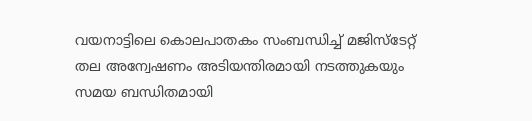വയനാട്ടിലെ കൊലപാതകം സംബന്ധിച്ച് മജിസ്‌ടേറ്റ് തല അന്വേഷണം അടിയന്തിരമായി നടത്തുകയും സമയ ബന്ധിതമായി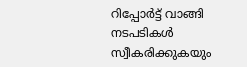റിപ്പോര്‍ട്ട് വാങ്ങി നടപടികള്‍ സ്വീകരിക്കുകയും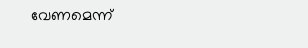വേണമെന്ന്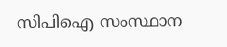സിപിഐ സംസ്ഥാന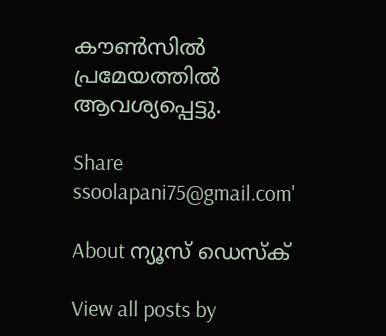കൗണ്‍സില്‍ പ്രമേയത്തില്‍ ആവശ്യപ്പെട്ടു.

Share
ssoolapani75@gmail.com'

About ന്യൂസ് ഡെസ്ക്

View all posts by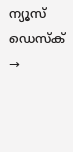ന്യൂസ് ഡെസ്ക് →